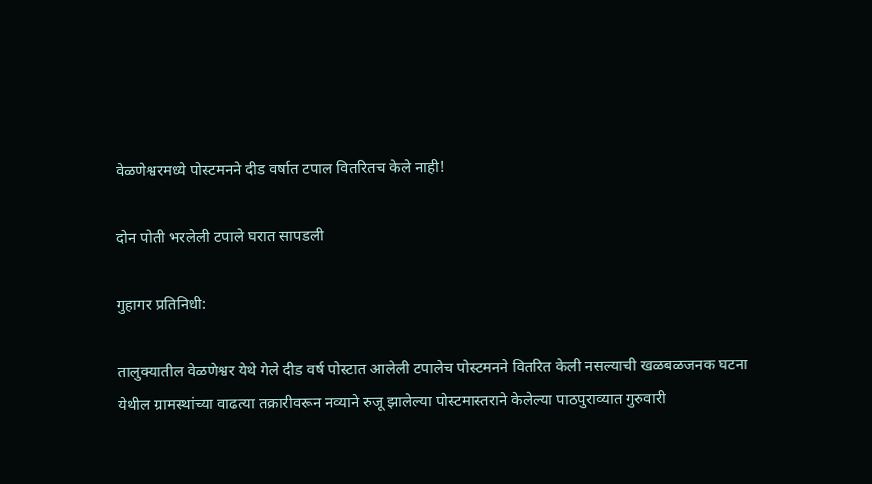वेळणेश्वरमध्ये पोस्टमनने दीड वर्षात टपाल वितरितच केले नाही!

दोन पोती भरलेली टपाले घरात सापडली

गुहागर प्रतिनिधी:

तालुक्यातील वेळणेश्वर येथे गेले दीड वर्ष पोस्टात आलेली टपालेच पोस्टमनने वितरित केली नसल्याची खळबळजनक घटना येथील ग्रामस्थांच्या वाढत्या तक्रारीवरून नव्याने रुजू झालेल्या पोस्टमास्तराने केलेल्या पाठपुराव्यात गुरुवारी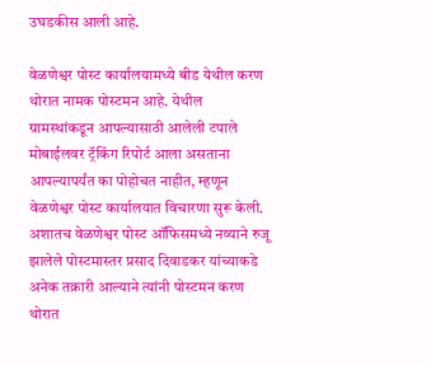उघडकीस आली आहे.

वेळणेश्वर पोस्ट कार्यालयामध्ये बीड येथील करण थोरात नामक पोस्टमन आहे. येथील ग्रामस्थांकडून आपल्यासाठी आलेली टपाले मोबाईलवर ट्रॅकिंग रिपोर्ट आला असताना आपल्यापर्यंत का पोहोचत नाहीत, म्हणून वेळणेश्वर पोस्ट कार्यालयात विचारणा सुरू केली. अशातच वेळणेश्वर पोस्ट ऑफिसमध्ये नव्याने रुजू झालेले पोस्टमास्तर प्रसाद दिवाडकर यांच्याकडे अनेक तक्रारी आल्याने त्यांनी पोस्टमन करण थोरात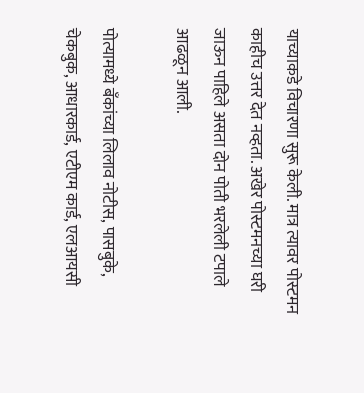याच्याकडे विचारणा सुरू केली. मात्र त्यावर पोस्टमन काहीच उत्तर देत नव्हता. अखेर पोस्टमनच्या घरी जाऊन पाहिले असता दोन पोती भरलेली टपाले आढळून आली.

पोत्यामध्ये बँकांच्या लिलाव नोटीस, पासबुके, चेकबुक, आधारकार्ड, एटीएम कार्ड, एलआयसी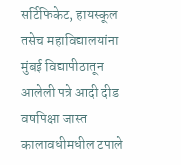सर्टिफिकेट, हायस्कूल तसेच महाविद्यालयांना मुंबई विद्यापीठातून आलेली पत्रे आदी दीड वषपिक्षा जास्त कालावधीमधील टपाले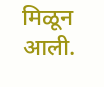मिळून आली.